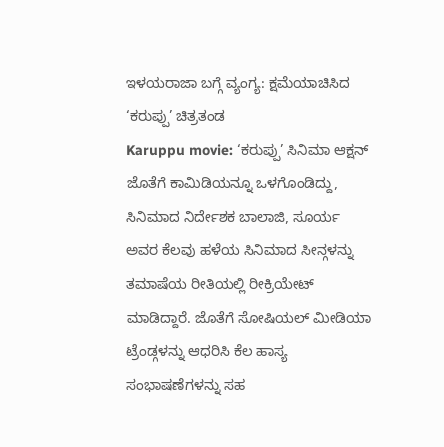ಇಳಯರಾಜಾ ಬಗ್ಗೆ ವ್ಯಂಗ್ಯ: ಕ್ಷಮೆಯಾಚಿಸಿದ ‘ಕರುಪ್ಪು’ ಚಿತ್ರತಂಡ
Karuppu movie: ‘ಕರುಪ್ಪು’ ಸಿನಿಮಾ ಆಕ್ಷನ್ ಜೊತೆಗೆ ಕಾಮಿಡಿಯನ್ನೂ ಒಳಗೊಂಡಿದ್ದು, ಸಿನಿಮಾದ ನಿರ್ದೇಶಕ ಬಾಲಾಜಿ, ಸೂರ್ಯ ಅವರ ಕೆಲವು ಹಳೆಯ ಸಿನಿಮಾದ ಸೀನ್ಗಳನ್ನು ತಮಾಷೆಯ ರೀತಿಯಲ್ಲಿ ರೀಕ್ರಿಯೇಟ್ ಮಾಡಿದ್ದಾರೆ. ಜೊತೆಗೆ ಸೋಷಿಯಲ್ ಮೀಡಿಯಾ ಟ್ರೆಂಡ್ಗಳನ್ನು ಆಧರಿಸಿ ಕೆಲ ಹಾಸ್ಯ ಸಂಭಾಷಣೆಗಳನ್ನು ಸಹ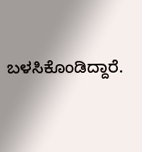ಬಳಸಿಕೊಂಡಿದ್ದಾರೆ.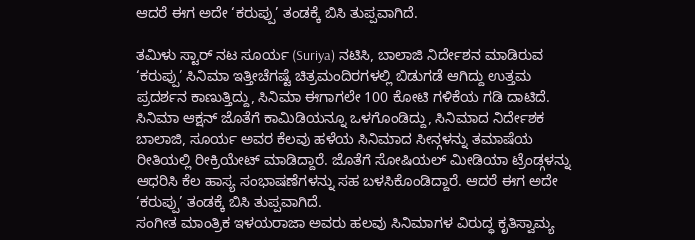ಆದರೆ ಈಗ ಅದೇ ‘ಕರುಪ್ಪು’ ತಂಡಕ್ಕೆ ಬಿಸಿ ತುಪ್ಪವಾಗಿದೆ.

ತಮಿಳು ಸ್ಟಾರ್ ನಟ ಸೂರ್ಯ (Suriya) ನಟಿಸಿ, ಬಾಲಾಜಿ ನಿರ್ದೇಶನ ಮಾಡಿರುವ ‘ಕರುಪ್ಪು’ ಸಿನಿಮಾ ಇತ್ತೀಚೆಗಷ್ಟೆ ಚಿತ್ರಮಂದಿರಗಳಲ್ಲಿ ಬಿಡುಗಡೆ ಆಗಿದ್ದು ಉತ್ತಮ ಪ್ರದರ್ಶನ ಕಾಣುತ್ತಿದ್ದು, ಸಿನಿಮಾ ಈಗಾಗಲೇ 100 ಕೋಟಿ ಗಳಿಕೆಯ ಗಡಿ ದಾಟಿದೆ. ಸಿನಿಮಾ ಆಕ್ಷನ್ ಜೊತೆಗೆ ಕಾಮಿಡಿಯನ್ನೂ ಒಳಗೊಂಡಿದ್ದು, ಸಿನಿಮಾದ ನಿರ್ದೇಶಕ ಬಾಲಾಜಿ, ಸೂರ್ಯ ಅವರ ಕೆಲವು ಹಳೆಯ ಸಿನಿಮಾದ ಸೀನ್ಗಳನ್ನು ತಮಾಷೆಯ ರೀತಿಯಲ್ಲಿ ರೀಕ್ರಿಯೇಟ್ ಮಾಡಿದ್ದಾರೆ. ಜೊತೆಗೆ ಸೋಷಿಯಲ್ ಮೀಡಿಯಾ ಟ್ರೆಂಡ್ಗಳನ್ನು ಆಧರಿಸಿ ಕೆಲ ಹಾಸ್ಯ ಸಂಭಾಷಣೆಗಳನ್ನು ಸಹ ಬಳಸಿಕೊಂಡಿದ್ದಾರೆ. ಆದರೆ ಈಗ ಅದೇ ‘ಕರುಪ್ಪು’ ತಂಡಕ್ಕೆ ಬಿಸಿ ತುಪ್ಪವಾಗಿದೆ.
ಸಂಗೀತ ಮಾಂತ್ರಿಕ ಇಳಯರಾಜಾ ಅವರು ಹಲವು ಸಿನಿಮಾಗಳ ವಿರುದ್ಧ ಕೃತಿಸ್ವಾಮ್ಯ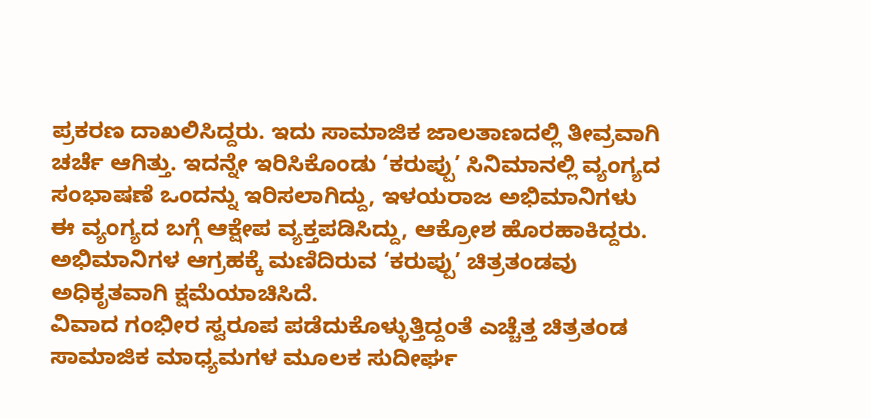ಪ್ರಕರಣ ದಾಖಲಿಸಿದ್ದರು. ಇದು ಸಾಮಾಜಿಕ ಜಾಲತಾಣದಲ್ಲಿ ತೀವ್ರವಾಗಿ ಚರ್ಚೆ ಆಗಿತ್ತು. ಇದನ್ನೇ ಇರಿಸಿಕೊಂಡು ‘ಕರುಪ್ಪು’ ಸಿನಿಮಾನಲ್ಲಿ ವ್ಯಂಗ್ಯದ ಸಂಭಾಷಣೆ ಒಂದನ್ನು ಇರಿಸಲಾಗಿದ್ದು, ಇಳಯರಾಜ ಅಭಿಮಾನಿಗಳು ಈ ವ್ಯಂಗ್ಯದ ಬಗ್ಗೆ ಆಕ್ಷೇಪ ವ್ಯಕ್ತಪಡಿಸಿದ್ದು, ಆಕ್ರೋಶ ಹೊರಹಾಕಿದ್ದರು. ಅಭಿಮಾನಿಗಳ ಆಗ್ರಹಕ್ಕೆ ಮಣಿದಿರುವ ‘ಕರುಪ್ಪು’ ಚಿತ್ರತಂಡವು ಅಧಿಕೃತವಾಗಿ ಕ್ಷಮೆಯಾಚಿಸಿದೆ.
ವಿವಾದ ಗಂಭೀರ ಸ್ವರೂಪ ಪಡೆದುಕೊಳ್ಳುತ್ತಿದ್ದಂತೆ ಎಚ್ಚೆತ್ತ ಚಿತ್ರತಂಡ ಸಾಮಾಜಿಕ ಮಾಧ್ಯಮಗಳ ಮೂಲಕ ಸುದೀರ್ಘ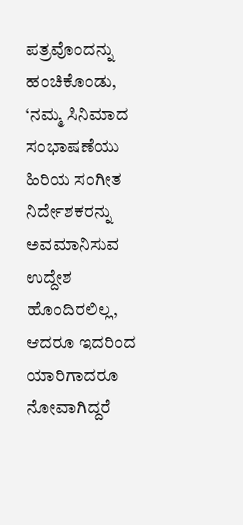ಪತ್ರವೊಂದನ್ನು ಹಂಚಿಕೊಂಡು, ‘ನಮ್ಮ ಸಿನಿಮಾದ ಸಂಭಾಷಣೆಯು ಹಿರಿಯ ಸಂಗೀತ ನಿರ್ದೇಶಕರನ್ನು ಅವಮಾನಿಸುವ ಉದ್ದೇಶ ಹೊಂದಿರಲಿಲ್ಲ, ಆದರೂ ಇದರಿಂದ ಯಾರಿಗಾದರೂ ನೋವಾಗಿದ್ದರೆ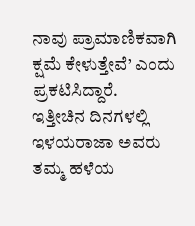ನಾವು ಪ್ರಾಮಾಣಿಕವಾಗಿ ಕ್ಷಮೆ ಕೇಳುತ್ತೇವೆ’ ಎಂದು ಪ್ರಕಟಿಸಿದ್ದಾರೆ.
ಇತ್ತೀಚಿನ ದಿನಗಳಲ್ಲಿ ಇಳಯರಾಜಾ ಅವರು ತಮ್ಮ ಹಳೆಯ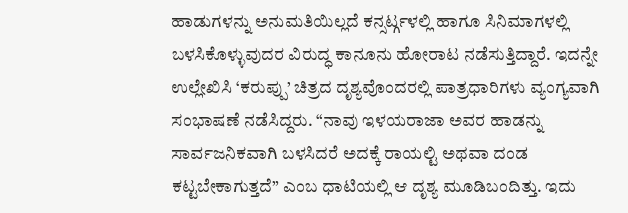ಹಾಡುಗಳನ್ನು ಅನುಮತಿಯಿಲ್ಲದೆ ಕನ್ಸರ್ಟ್ಗಳಲ್ಲಿ ಹಾಗೂ ಸಿನಿಮಾಗಳಲ್ಲಿ ಬಳಸಿಕೊಳ್ಳುವುದರ ವಿರುದ್ಧ ಕಾನೂನು ಹೋರಾಟ ನಡೆಸುತ್ತಿದ್ದಾರೆ. ಇದನ್ನೇ ಉಲ್ಲೇಖಿಸಿ ‘ಕರುಪ್ಪು’ ಚಿತ್ರದ ದೃಶ್ಯವೊಂದರಲ್ಲಿ ಪಾತ್ರಧಾರಿಗಳು ವ್ಯಂಗ್ಯವಾಗಿ ಸಂಭಾಷಣೆ ನಡೆಸಿದ್ದರು. “ನಾವು ಇಳಯರಾಜಾ ಅವರ ಹಾಡನ್ನು ಸಾರ್ವಜನಿಕವಾಗಿ ಬಳಸಿದರೆ ಅದಕ್ಕೆ ರಾಯಲ್ಟಿ ಅಥವಾ ದಂಡ ಕಟ್ಟಬೇಕಾಗುತ್ತದೆ” ಎಂಬ ಧಾಟಿಯಲ್ಲಿ ಆ ದೃಶ್ಯ ಮೂಡಿಬಂದಿತ್ತು. ಇದು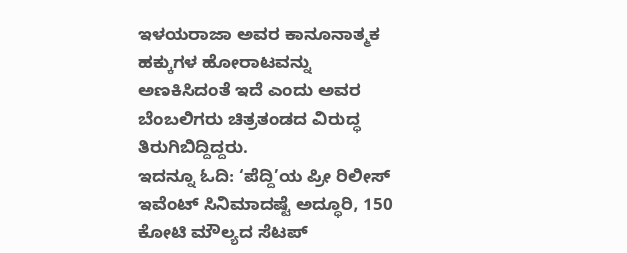ಇಳಯರಾಜಾ ಅವರ ಕಾನೂನಾತ್ಮಕ ಹಕ್ಕುಗಳ ಹೋರಾಟವನ್ನು ಅಣಕಿಸಿದಂತೆ ಇದೆ ಎಂದು ಅವರ ಬೆಂಬಲಿಗರು ಚಿತ್ರತಂಡದ ವಿರುದ್ಧ ತಿರುಗಿಬಿದ್ದಿದ್ದರು.
ಇದನ್ನೂ ಓದಿ: ‘ಪೆದ್ದಿ’ಯ ಪ್ರೀ ರಿಲೀಸ್ ಇವೆಂಟ್ ಸಿನಿಮಾದಷ್ಟೆ ಅದ್ಧೂರಿ, 150 ಕೋಟಿ ಮೌಲ್ಯದ ಸೆಟಪ್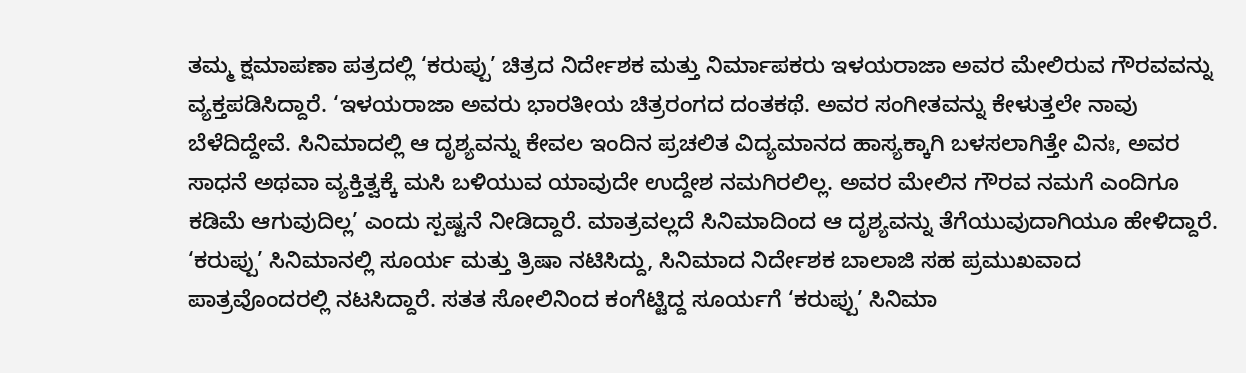ತಮ್ಮ ಕ್ಷಮಾಪಣಾ ಪತ್ರದಲ್ಲಿ ‘ಕರುಪ್ಪು’ ಚಿತ್ರದ ನಿರ್ದೇಶಕ ಮತ್ತು ನಿರ್ಮಾಪಕರು ಇಳಯರಾಜಾ ಅವರ ಮೇಲಿರುವ ಗೌರವವನ್ನು ವ್ಯಕ್ತಪಡಿಸಿದ್ದಾರೆ. ‘ಇಳಯರಾಜಾ ಅವರು ಭಾರತೀಯ ಚಿತ್ರರಂಗದ ದಂತಕಥೆ. ಅವರ ಸಂಗೀತವನ್ನು ಕೇಳುತ್ತಲೇ ನಾವು ಬೆಳೆದಿದ್ದೇವೆ. ಸಿನಿಮಾದಲ್ಲಿ ಆ ದೃಶ್ಯವನ್ನು ಕೇವಲ ಇಂದಿನ ಪ್ರಚಲಿತ ವಿದ್ಯಮಾನದ ಹಾಸ್ಯಕ್ಕಾಗಿ ಬಳಸಲಾಗಿತ್ತೇ ವಿನಃ, ಅವರ ಸಾಧನೆ ಅಥವಾ ವ್ಯಕ್ತಿತ್ವಕ್ಕೆ ಮಸಿ ಬಳಿಯುವ ಯಾವುದೇ ಉದ್ದೇಶ ನಮಗಿರಲಿಲ್ಲ. ಅವರ ಮೇಲಿನ ಗೌರವ ನಮಗೆ ಎಂದಿಗೂ ಕಡಿಮೆ ಆಗುವುದಿಲ್ಲ’ ಎಂದು ಸ್ಪಷ್ಟನೆ ನೀಡಿದ್ದಾರೆ. ಮಾತ್ರವಲ್ಲದೆ ಸಿನಿಮಾದಿಂದ ಆ ದೃಶ್ಯವನ್ನು ತೆಗೆಯುವುದಾಗಿಯೂ ಹೇಳಿದ್ದಾರೆ.
‘ಕರುಪ್ಪು’ ಸಿನಿಮಾನಲ್ಲಿ ಸೂರ್ಯ ಮತ್ತು ತ್ರಿಷಾ ನಟಿಸಿದ್ದು, ಸಿನಿಮಾದ ನಿರ್ದೇಶಕ ಬಾಲಾಜಿ ಸಹ ಪ್ರಮುಖವಾದ ಪಾತ್ರವೊಂದರಲ್ಲಿ ನಟಸಿದ್ದಾರೆ. ಸತತ ಸೋಲಿನಿಂದ ಕಂಗೆಟ್ಟಿದ್ದ ಸೂರ್ಯಗೆ ‘ಕರುಪ್ಪು’ ಸಿನಿಮಾ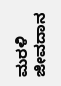ಮರಳಿ ಜೀವದಾನ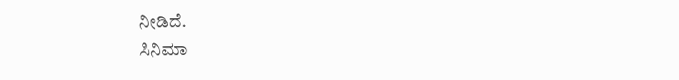ನೀಡಿದೆ.
ಸಿನಿಮಾ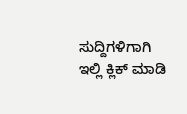ಸುದ್ದಿಗಳಿಗಾಗಿ ಇಲ್ಲಿ ಕ್ಲಿಕ್ ಮಾಡಿ